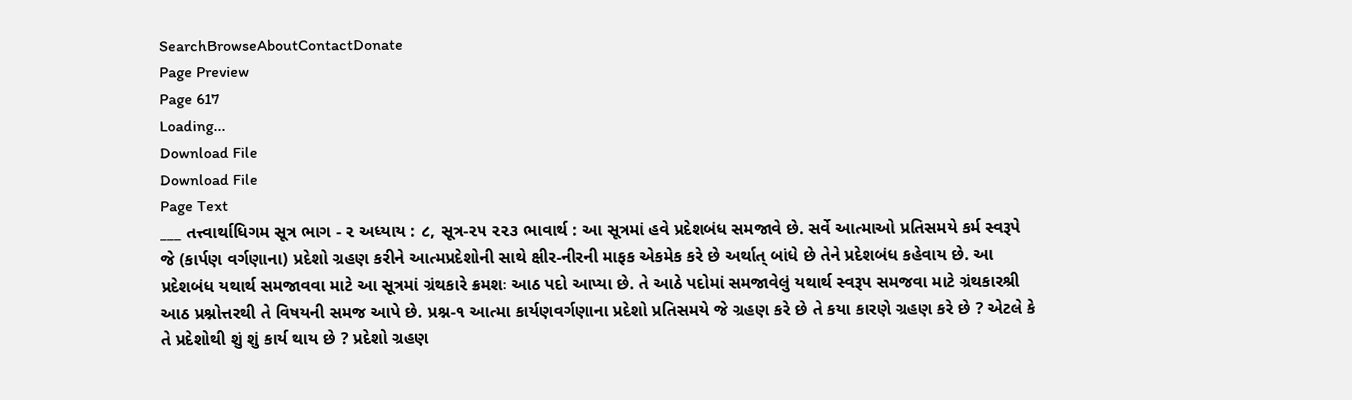SearchBrowseAboutContactDonate
Page Preview
Page 617
Loading...
Download File
Download File
Page Text
___ તત્ત્વાર્થાધિગમ સૂત્ર ભાગ - ૨ અધ્યાય : ૮, સૂત્ર-૨૫ ૨૨૩ ભાવાર્થ : આ સૂત્રમાં હવે પ્રદેશબંધ સમજાવે છે. સર્વે આત્માઓ પ્રતિસમયે કર્મ સ્વરૂપે જે (કાર્પણ વર્ગણાના) પ્રદેશો ગ્રહણ કરીને આત્મપ્રદેશોની સાથે ક્ષીર-નીરની માફક એકમેક કરે છે અર્થાત્ બાંધે છે તેને પ્રદેશબંધ કહેવાય છે. આ પ્રદેશબંધ યથાર્થ સમજાવવા માટે આ સૂત્રમાં ગ્રંથકારે ક્રમશઃ આઠ પદો આપ્યા છે. તે આઠે પદોમાં સમજાવેલું યથાર્થ સ્વરૂપ સમજવા માટે ગ્રંથકારશ્રી આઠ પ્રશ્નોત્તરથી તે વિષયની સમજ આપે છે. પ્રશ્ન-૧ આત્મા કાર્યણવર્ગણાના પ્રદેશો પ્રતિસમયે જે ગ્રહણ કરે છે તે કયા કારણે ગ્રહણ કરે છે ? એટલે કે તે પ્રદેશોથી શું શું કાર્ય થાય છે ? પ્રદેશો ગ્રહણ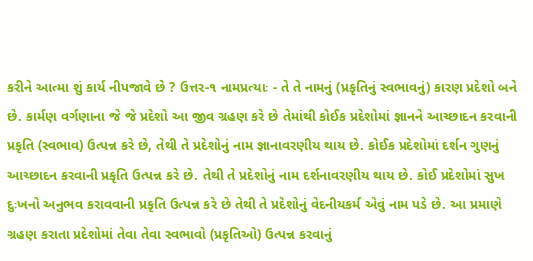કરીને આત્મા શું કાર્ય નીપજાવે છે ? ઉત્તર-૧ નામપ્રત્યાઃ - તે તે નામનું (પ્રકૃતિનું સ્વભાવનું) કારણ પ્રદેશો બને છે. કાર્મણ વર્ગણાના જે જે પ્રદેશો આ જીવ ગ્રહણ કરે છે તેમાંથી કોઈક પ્રદેશોમાં જ્ઞાનને આચ્છાદન કરવાની પ્રકૃતિ (સ્વભાવ) ઉત્પન્ન કરે છે, તેથી તે પ્રદેશોનું નામ જ્ઞાનાવરણીય થાય છે. કોઈક પ્રદેશોમાં દર્શન ગુણનું આચ્છાદન કરવાની પ્રકૃતિ ઉત્પન્ન કરે છે. તેથી તે પ્રદેશોનું નામ દર્શનાવરણીય થાય છે. કોઈ પ્રદેશોમાં સુખ દુઃખનો અનુભવ કરાવવાની પ્રકૃતિ ઉત્પન્ન કરે છે તેથી તે પ્રદેશોનું વેદનીયકર્મ એવું નામ પડે છે. આ પ્રમાણે ગ્રહણ કરાતા પ્રદેશોમાં તેવા તેવા સ્વભાવો (પ્રકૃતિઓ) ઉત્પન્ન કરવાનું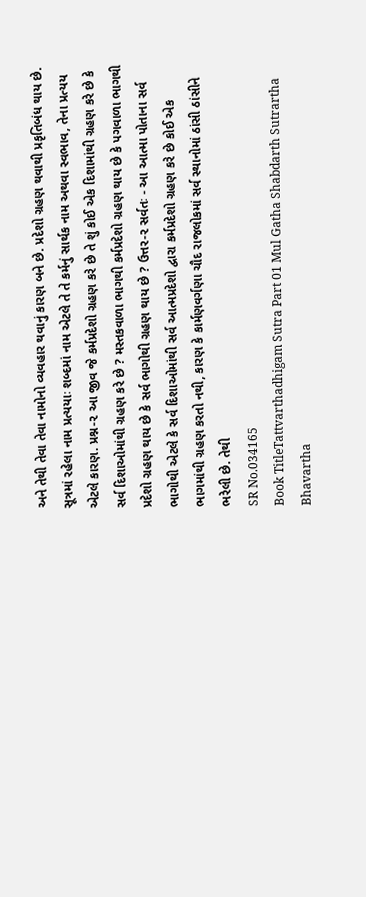અને તેથી તેવા તેવા નામોનો વ્યવહાર થવાનું કારણ બને છે. પ્રદેશો ગ્રહણ થવાથી પ્રકૃતિબંધ થાય છે. સૂત્રમાં રહેલા નામ પ્રત્યયાઃ શબ્દમાં નામ એટલે તે તે કર્મનું સાર્થક નામ અથવા સ્વભાવ, તેના પ્રત્યય એટલે કારણ. પ્રશ્ન-૨ આ જીવ જે કર્મપ્રદેશો ગ્રહણ કરે છે તે શું કોઈ એક દિશામાંથી ગ્રહણ કરે છે કે સર્વ દિશાઓમાંથી ગ્રહણ કરે છે ? મસ્તકવાળા ભાગથી કર્મપ્રદેશો ગ્રહણ થાય છે કે પગવાળા ભાગથી પ્રદેશો ગ્રહણ થાય છે કે સર્વ ભાગોથી ગ્રહણ થાય છે ? ઉત્તર-૨ સર્વતઃ - આ આત્મા પોતાના સર્વ ભાગોથી એટલે કે સર્વ દિશાઓમાંથી સર્વ આત્મપ્રદેશો દ્વારા કર્મપ્રદેશો ગ્રહણ કરે છે કોઈ એક ભાગમાંથી ગ્રહણ કરતો નથી, કારણ કે કાર્મણવર્ગણા ચૌદ રાજલોકમાં સર્વ સ્થાનોમાં ઠાંસી ઠાંસીને ભરેલી છે. તેથી
SR No.034165
Book TitleTattvarthadhigam Sutra Part 01 Mul Gatha Shabdarth Sutrartha Bhavartha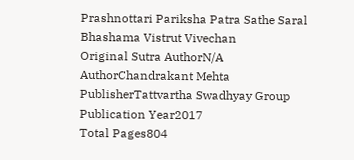Prashnottari Pariksha Patra Sathe Saral Bhashama Vistrut Vivechan
Original Sutra AuthorN/A
AuthorChandrakant Mehta
PublisherTattvartha Swadhyay Group
Publication Year2017
Total Pages804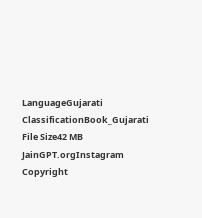LanguageGujarati
ClassificationBook_Gujarati
File Size42 MB
JainGPT.orgInstagram
Copyright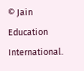© Jain Education International.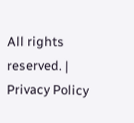All rights reserved. | Privacy Policy